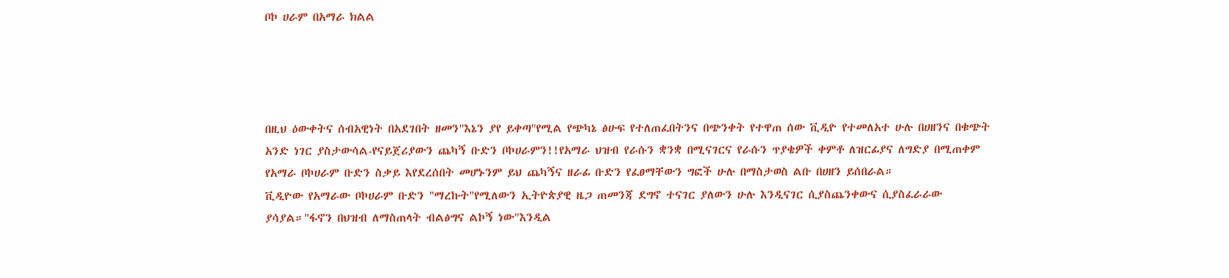ቦኮ ሀራም በአማራ ክልል




በዚህ ዕውቀትና ሰብአዊነት በአደገበት ዘመን"እኔን ያየ ይቀጣ"የሚል የጭካኔ ፅሁፍ የተለጠፈበትንና በጭንቀት የተዋጠ ሰው ቪዲዮ የተመለአተ ሁሉ በሀዘንና በቁጭት አንድ ነገር ያስታውሳል-የናይጀሪያውን ጨካኝ ቡድን ቦኮሀራምን!!የአማራ ህዝብ የራሱን ቋንቋ በሚናገርና የራሱን ጥያቄዎች ቀምቶ ለዝርፊያና ለግድያ በሚጠቀም የአማራ ቦኮሀራም ቡድን ስቃይ እየደረሰበት መሆኑንም ይህ ጨካኝና ዘራፊ ቡድን የፈፀማቸውን ግፎች ሁሉ በማስታወስ ልቡ በሀዘን ይሰበራል።
ቪዲዮው የአማራው ቦኮሀራም ቡድን "ማረኩት"የሚለውን ኢትዮጵያዊ ዜጋ ጠመንጃ ደግኖ ተናገር ያለውን ሁሉ እንዲናገር ሲያስጨንቀውና ሲያስፈራራው ያሳያል።"ፋኖን በህዝብ ለማስጠላት ብልፅግና ልኮኝ ነው"እንዲል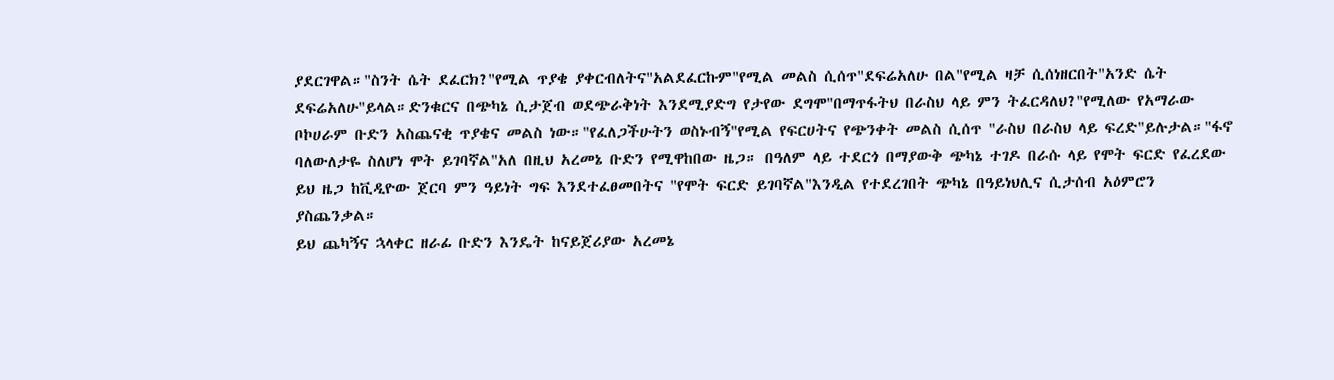ያደርገዋል።"ስንት ሴት ደፈርክ?"የሚል ጥያቄ ያቀርብለትና"አልደፈርኩም"የሚል መልስ ሲሰጥ"ደፍሬአለሁ በል"የሚል ዛቻ ሲሰነዘርበት"አንድ ሴት ደፍሬአለሁ"ይላል።ድንቁርና በጭካኔ ሲታጀብ ወደጭራቅነት እንደሚያድግ የታየው ደግሞ"በማጥፋትህ በራስህ ላይ ምን ትፈርዳለህ?"የሚለው የአማራው ቦኮሀራም ቡድን አስጨናቂ ጥያቄና መልስ ነው።"የፈለጋችሁትን ወስኑብኝ"የሚል የፍርሀትና የጭንቀት መልስ ሲሰጥ "ራስህ በራስህ ላይ ፍረድ"ይሉታል።"ፋኖ ባለውለታዬ ስለሆነ ሞት ይገባኛል"አለ በዚህ አረመኔ ቡድን የሚዋከበው ዜጋ። በዓለም ላይ ተደርጎ በማያውቅ ጭካኔ ተገዶ በራሱ ላይ የሞት ፍርድ የፈረደው ይህ ዜጋ ከቪዲዮው ጀርባ ምን ዓይነት ግፍ እንደተፈፀመበትና "የሞት ፍርድ ይገባኛል"እንዲል የተደረገበት ጭካኔ በዓይነህሊና ሲታሰብ አዕምሮን ያስጨንቃል።
ይህ ጨካኝና ኋላቀር ዘራፊ ቡድን እንዴት ከናይጀሪያው አረመኔ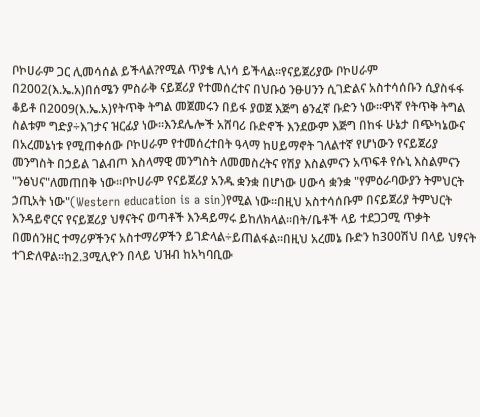ቦኮሀራም ጋር ሊመሳሰል ይችላል?የሚል ጥያቄ ሊነሳ ይችላል።የናይጀሪያው ቦኮሀራም በ2002(እ.ኤ.አ)በሰሜን ምስራቅ ናይጀሪያ የተመሰረተና በህቡዕ ንፁሀንን ሲገድልና አስተሳሰቡን ሲያስፋፋ ቆይቶ በ2009(እ.ኤ.አ)የትጥቅ ትግል መጀመሩን በይፋ ያወጀ እጅግ ፅንፈኛ ቡድን ነው።ዋነኛ የትጥቅ ትግል ስልቱም ግድያ÷እገታና ዝርፊያ ነው።እንደሌሎች አሸባሪ ቡድኖች እንደውም እጅግ በከፋ ሁኔታ በጭካኔውና በአረመኔነቱ የሚጠቀሰው ቦኮሀራም የተመሰረተበት ዓላማ ከሀይማኖት ገለልተኛ የሆነውን የናይጀሪያ መንግስት በኃይል ገልብጦ እስላማዊ መንግስት ለመመስረትና የሽያ እስልምናን አጥፍቶ የሱኒ እስልምናን "ንፅህና"ለመጠበቅ ነው።ቦኮሀራም የናይጀሪያ አንዱ ቋንቋ በሆነው ሀውሳ ቋንቋ "የምዕራባውያን ትምህርት ኃጢአት ነው"(Western education is a sin)የሚል ነው።በዚህ አስተሳሰቡም በናይጀሪያ ትምህርት እንዳይኖርና የናይጀሪያ ህፃናትና ወጣቶች እንዳይማሩ ይከለክላል።በት/ቤቶች ላይ ተደጋጋሚ ጥቃት በመሰንዘር ተማሪዎችንና አስተማሪዎችን ይገድላል÷ይጠልፋል።በዚህ አረመኔ ቡድን ከ300ሽህ በላይ ህፃናት ተገድለዋል።ከ2.3ሚሊዮን በላይ ህዝብ ከአካባቢው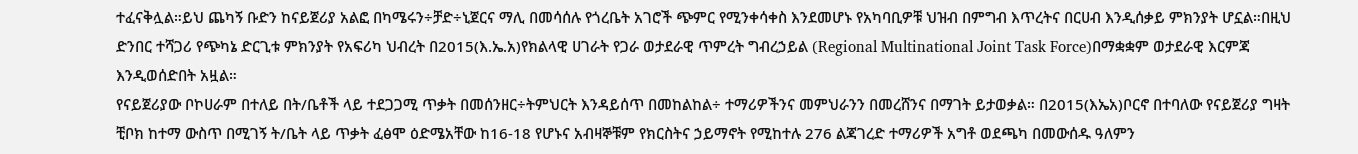ተፈናቅሏል።ይህ ጨካኝ ቡድን ከናይጀሪያ አልፎ በካሜሩን÷ቻድ÷ኒጀርና ማሊ በመሳሰሉ የጎረቤት አገሮች ጭምር የሚንቀሳቀስ እንደመሆኑ የአካባቢዎቹ ህዝብ በምግብ እጥረትና በርሀብ እንዲሰቃይ ምክንያት ሆኗል።በዚህ ድንበር ተሻጋሪ የጭካኔ ድርጊቱ ምክንያት የአፍሪካ ህብረት በ2015(እ.ኤ.አ)የክልላዊ ሀገራት የጋራ ወታደራዊ ጥምረት ግብረኃይል (Regional Multinational Joint Task Force)በማቋቋም ወታደራዊ እርምጃ እንዲወሰድበት አዟል።
የናይጀሪያው ቦኮሀራም በተለይ በት/ቤቶች ላይ ተደጋጋሚ ጥቃት በመሰንዘር÷ትምህርት እንዳይሰጥ በመከልከል÷ ተማሪዎችንና መምህራንን በመረሸንና በማገት ይታወቃል። በ2015(እኤአ)ቦርኖ በተባለው የናይጀሪያ ግዛት ቺቦክ ከተማ ውስጥ በሚገኝ ት/ቤት ላይ ጥቃት ፈፅሞ ዕድሜአቸው ከ16-18 የሆኑና አብዛኞቹም የክርስትና ኃይማኖት የሚከተሉ 276 ልጃገረድ ተማሪዎች አግቶ ወደጫካ በመውሰዱ ዓለምን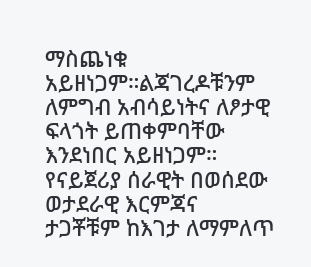ማስጨነቁ አይዘነጋም።ልጃገረዶቹንም ለምግብ አብሳይነትና ለፆታዊ ፍላጎት ይጠቀምባቸው እንደነበር አይዘነጋም። የናይጀሪያ ሰራዊት በወሰደው ወታደራዊ እርምጃና ታጋቾቹም ከእገታ ለማምለጥ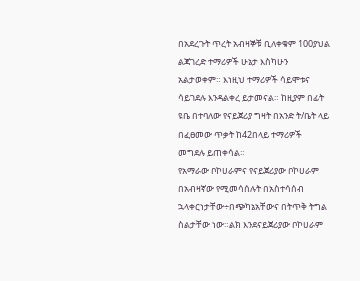በአደረጉት ጥረት አብዛኞቹ ቢለቀቁም 100ያህል ልጃገረድ ተማሪዎች ሁኔታ እስካሁን አልታወቀም። እነዚህ ተማሪዎች ሳይሞቱና ሳይገደሉ እንዳልቀረ ይታመናል። ከዚያም በፊት ዩቤ በተባለው የናይጀሪያ ግዛት በአንድ ት/ቤት ላይ በፈፀመው ጥቃት ከ42በላይ ተማሪዎች መግደሉ ይጠቀሳል።
የአማራው ቦኮሀራምና የናይጀሪያው ቦኮሀራም በአብዛኛው የሚመሳሰሉት በአስተሳሰብ ኋላቀርነታቸው÷በጭካኔአቸውና በትጥቅ ትግል ስልታቸው ነው።ልክ እንደናይጀሪያው ቦኮሀራም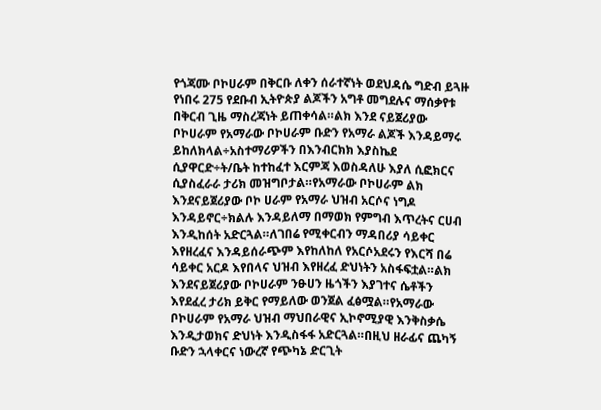የጎጃሙ ቦኮሀራም በቅርቡ ለቀን ሰራተኛነት ወደህዳሴ ግድብ ይጓዙ የነበሩ 275 የደቡብ ኢትዮጵያ ልጆችን አግቶ መግደሉና ማሰቃየቱ በቅርብ ጊዜ ማስረጃነት ይጠቀሳል።ልክ እንደ ናይጀሪያው ቦኮሀራም የአማራው ቦኮሀራም ቡድን የአማራ ልጆች እንዳይማሩ ይከለክላል÷አስተማሪዎችን በእንብርክክ እያስኬደ ሲያዋርድ÷ት/ቤት ከተከፈተ እርምጃ እወስዳለሁ እያለ ሲፎክርና ሲያስፈራራ ታሪክ መዝግቦታል።የአማራው ቦኮሀራም ልክ እንደናይጀሪያው ቦኮ ሀራም የአማራ ህዝብ አርሶና ነግዶ እንዳይኖር÷ክልሉ እንዳይለማ በማወክ የምግብ እጥረትና ርሀብ እንዲከሰት አድርጓል።ለገበሬ የሚቀርብን ማዳበሪያ ሳይቀር እየዘረፈና እንዳይሰራጭም እየከለከለ የአርሶአደሩን የእርሻ በሬ ሳይቀር አርዶ እየበላና ህዝብ እየዘረፈ ድህነትን አስፋፍቷል።ልክ እንደናይጀሪያው ቦኮሀራም ንፁሀን ዜጎችን እያገተና ሴቶችን እየደፈረ ታሪክ ይቅር የማይለው ወንጀል ፈፅሟል።የአማራው ቦኮሀራም የአማራ ህዝብ ማህበራዊና ኢኮኖሚያዊ እንቅስቃሴ እንዲታወክና ድህነት እንዲስፋፋ አድርጓል።በዚህ ዘራፊና ጨካኝ ቡድን ኋላቀርና ነውረኛ የጭካኔ ድርጊት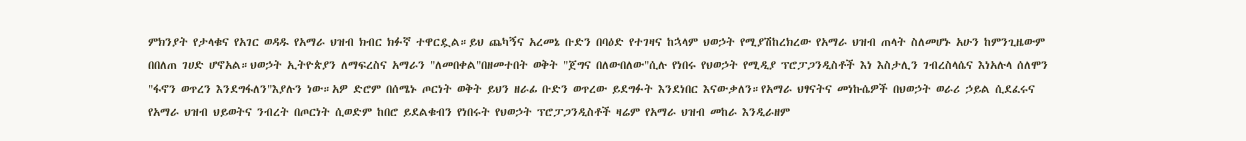ምክንያት የታላቁና የአገር ወዳዱ የአማራ ህዝብ ክብር ክፉኛ ተዋርዷል።ይህ ጨካኝና አረመኔ ቡድን በባዕድ የተገዛና ከኋላም ህወኃት የሚያሽከረክረው የአማራ ህዝብ ጠላት ስለመሆኑ አሁን ከምንጊዜውም በበለጠ ገሀድ ሆኖአል።ህወኃት ኢትዮጵያን ለማፍረስና አማራን "ለመበቀል"በዘመተበት ወቅት "ጀግና በለውበለው"ሲሉ የነበሩ የህወኃት የሚዲያ ፕሮፓጋንዲስቶች እነ እስታሊን ገብረስላሴና እነአሉላ ሰለሞን "ፋኖን ወጥረን እንደግፋለን"እያሉን ነው።አዎ ድሮም በሰሜኑ ጦርነት ወቅት ይህን ዘራፊ ቡድን ወጥረው ይደግፉት እንደነበር እናውቃለን።የአማራ ህፃናትና መነኩሴዎች በህወኃት ወራሪ ኃይል ሲደፈሩና የአማራ ህዝብ ህይወትና ንብረት በጦርነት ሲወድም ከበሮ ይደልቁብን የነበሩት የህወኃት ፕሮፓጋንዲስቶች ዛሬም የአማራ ህዝብ መከራ እንዲራዘም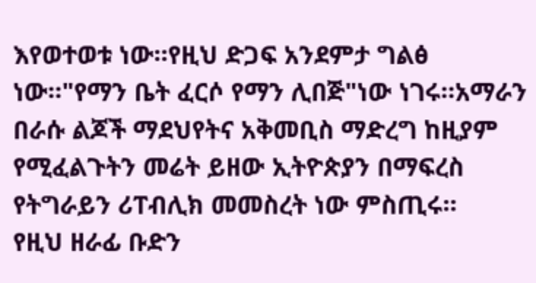እየወተወቱ ነው።የዚህ ድጋፍ አንደምታ ግልፅ ነው።"የማን ቤት ፈርሶ የማን ሊበጅ"ነው ነገሩ።አማራን በራሱ ልጆች ማደህየትና አቅመቢስ ማድረግ ከዚያም የሚፈልጉትን መሬት ይዘው ኢትዮጵያን በማፍረስ የትግራይን ሪፐብሊክ መመስረት ነው ምስጢሩ።
የዚህ ዘራፊ ቡድን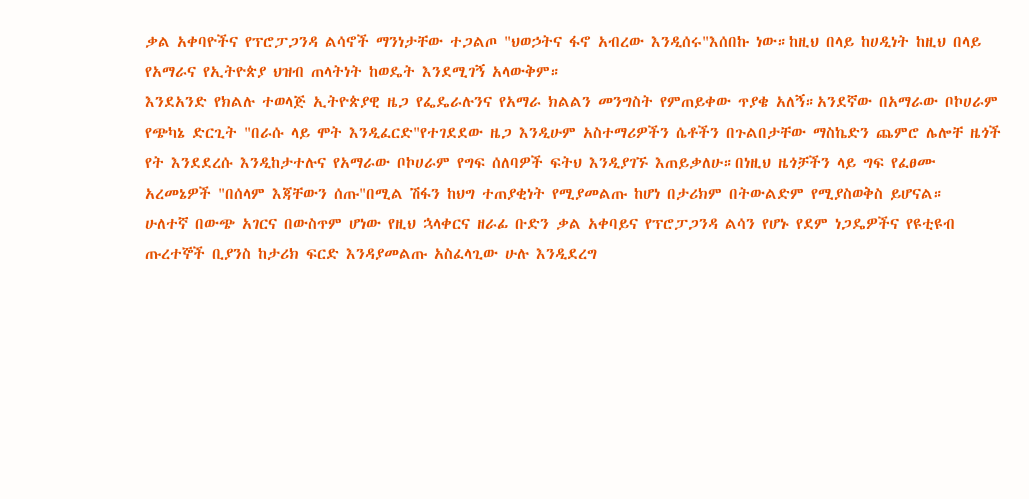ቃል አቀባዮችና የፕሮፓጋንዳ ልሳኖች ማንነታቸው ተጋልጦ "ህወኃትና ፋኖ አብረው እንዲሰሩ"እሰበኩ ነው።ከዚህ በላይ ከሀዲነት ከዚህ በላይ የአማራና የኢትዮጵያ ህዝብ ጠላትነት ከወዴት እንደሚገኝ አላውቅም።
እንደአንድ የክልሉ ተወላጅ ኢትዮጵያዊ ዜጋ የፌዴራሉንና የአማራ ክልልን መንግስት የምጠይቀው ጥያቄ አለኝ።አንደኛው በአማራው ቦኮሀራም የጭካኔ ድርጊት "በራሱ ላይ ሞት እንዲፈርድ"የተገደደው ዜጋ እንዲሁም አስተማሪዎችን ሴቶችን በጉልበታቸው ማስኬድን ጨምሮ ሌሎቸ ዜጎች የት እንደደረሱ እንዲከታተሉና የአማራው ቦኮሀራም የግፍ ሰለባዎች ፍትህ እንዲያገኙ እጠይቃለሁ።በነዚህ ዜጎቻችን ላይ ግፍ የፈፀሙ አረመኔዎች "በሰላም እጃቸውን ሰጡ"በሚል ሽፋን ከህግ ተጠያቂነት የሚያመልጡ ከሆነ በታሪክም በትውልድም የሚያስወቅስ ይሆናል።
ሁለተኛ በውጭ አገርና በውስጥም ሆነው የዚህ ኋላቀርና ዘራፊ ቡድን ቃል አቀባይና የፕሮፓጋንዳ ልሳን የሆኑ የደም ነጋዴዎችና የዩቲዩብ ጡረተኞች ቢያንስ ከታሪክ ፍርድ እንዳያመልጡ አስፈላጊው ሁሉ እንዲደረግ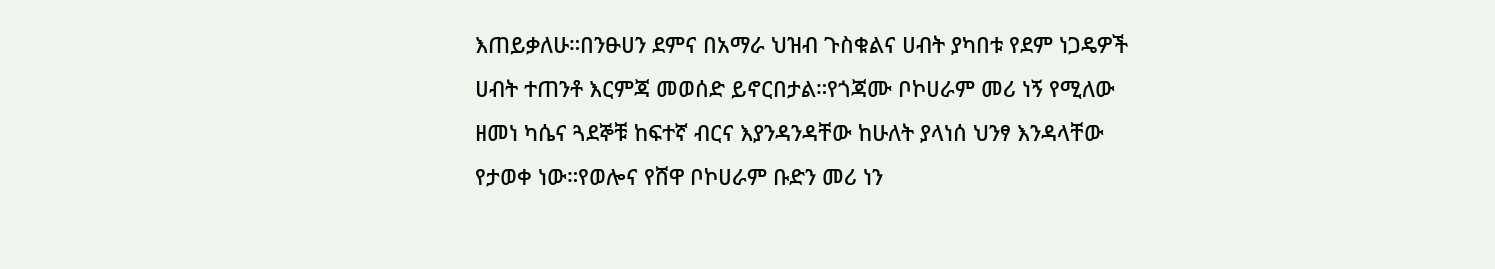እጠይቃለሁ።በንፁሀን ደምና በአማራ ህዝብ ጉስቁልና ሀብት ያካበቱ የደም ነጋዴዎች ሀብት ተጠንቶ እርምጃ መወሰድ ይኖርበታል።የጎጃሙ ቦኮሀራም መሪ ነኝ የሚለው ዘመነ ካሴና ጓደኞቹ ከፍተኛ ብርና እያንዳንዳቸው ከሁለት ያላነሰ ህንፃ እንዳላቸው የታወቀ ነው።የወሎና የሸዋ ቦኮሀራም ቡድን መሪ ነን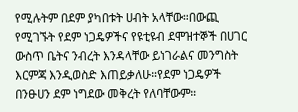የሚሉትም በደም ያካበቱት ሀብት አላቸው።በውጪ የሚገኙት የደም ነጋዴዎችና የዩቲዩብ ደሞዝተኞች በሀገር ውስጥ ቤትና ንብረት እንዳላቸው ይነገራልና መንግስት እርምጃ እንዲወስድ እጠይቃለሁ።የደም ነጋዴዎች በንፁሀን ደም ነግደው መቅረት የለባቸውም።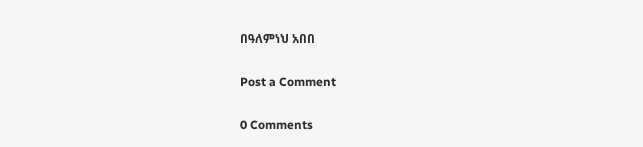በዓለምነህ አበበ

Post a Comment

0 Comments